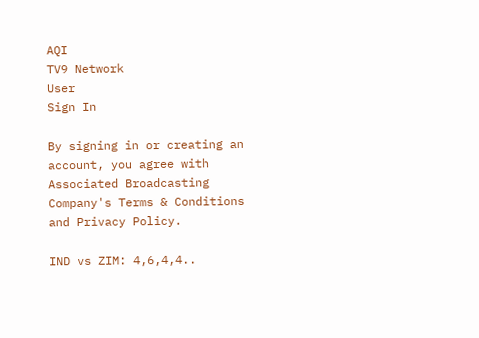AQI
TV9 Network
User
Sign In

By signing in or creating an account, you agree with Associated Broadcasting Company's Terms & Conditions and Privacy Policy.

IND vs ZIM: 4,6,4,4..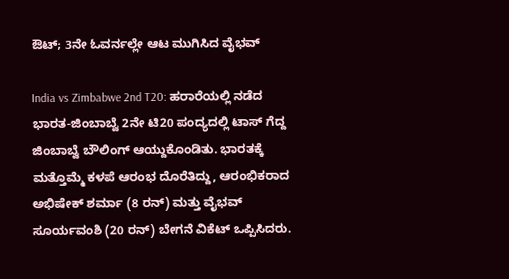ಔಟ್; 3ನೇ ಓವರ್ನಲ್ಲೇ ಆಟ ಮುಗಿಸಿದ ವೈಭವ್

India vs Zimbabwe 2nd T20: ಹರಾರೆಯಲ್ಲಿ ನಡೆದ ಭಾರತ-ಜಿಂಬಾಬ್ವೆ 2ನೇ ಟಿ20 ಪಂದ್ಯದಲ್ಲಿ ಟಾಸ್ ಗೆದ್ದ ಜಿಂಬಾಬ್ವೆ ಬೌಲಿಂಗ್ ಆಯ್ದುಕೊಂಡಿತು. ಭಾರತಕ್ಕೆ ಮತ್ತೊಮ್ಮೆ ಕಳಪೆ ಆರಂಭ ದೊರೆತಿದ್ದು, ಆರಂಭಿಕರಾದ ಅಭಿಷೇಕ್ ಶರ್ಮಾ (8 ರನ್) ಮತ್ತು ವೈಭವ್ ಸೂರ್ಯವಂಶಿ (20 ರನ್) ಬೇಗನೆ ವಿಕೆಟ್ ಒಪ್ಪಿಸಿದರು.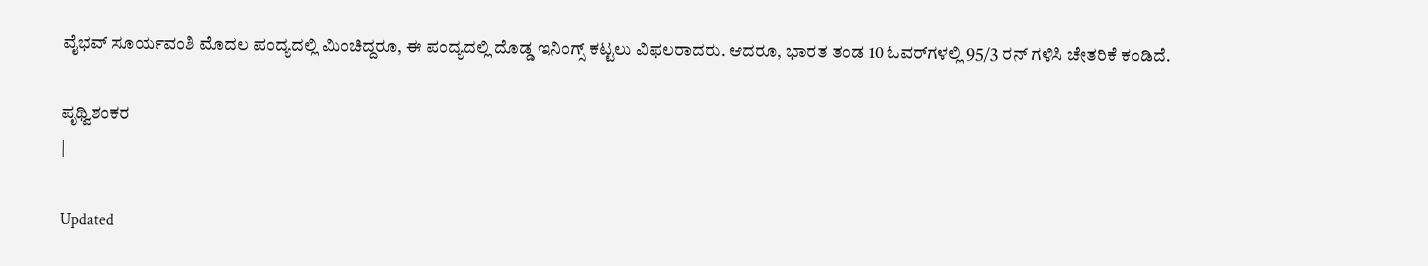ವೈಭವ್ ಸೂರ್ಯವಂಶಿ ಮೊದಲ ಪಂದ್ಯದಲ್ಲಿ ಮಿಂಚಿದ್ದರೂ, ಈ ಪಂದ್ಯದಲ್ಲಿ ದೊಡ್ಡ ಇನಿಂಗ್ಸ್ ಕಟ್ಟಲು ವಿಫಲರಾದರು. ಆದರೂ, ಭಾರತ ತಂಡ 10 ಓವರ್‌ಗಳಲ್ಲಿ 95/3 ರನ್ ಗಳಿಸಿ ಚೇತರಿಕೆ ಕಂಡಿದೆ.

ಪೃಥ್ವಿಶಂಕರ
|

Updated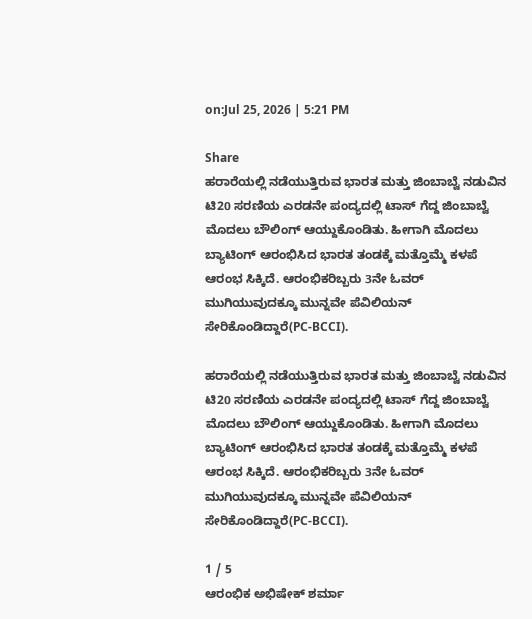on:Jul 25, 2026 | 5:21 PM

Share
ಹರಾರೆಯಲ್ಲಿ ನಡೆಯುತ್ತಿರುವ ಭಾರತ ಮತ್ತು ಜಿಂಬಾಬ್ವೆ ನಡುವಿನ ಟಿ20 ಸರಣಿಯ ಎರಡನೇ ಪಂದ್ಯದಲ್ಲಿ ಟಾಸ್ ಗೆದ್ದ ಜಿಂಬಾಬ್ವೆ ಮೊದಲು ಬೌಲಿಂಗ್ ಆಯ್ದುಕೊಂಡಿತು. ಹೀಗಾಗಿ ಮೊದಲು ಬ್ಯಾಟಿಂಗ್‌ ಆರಂಭಿಸಿದ ಭಾರತ ತಂಡಕ್ಕೆ ಮತ್ತೊಮ್ಮೆ ಕಳಪೆ ಆರಂಭ ಸಿಕ್ಕಿದೆ. ಆರಂಭಿಕರಿಬ್ಬರು 3ನೇ ಓವರ್ ಮುಗಿಯುವುದಕ್ಕೂ ಮುನ್ನವೇ ಪೆವಿಲಿಯನ್ ಸೇರಿಕೊಂಡಿದ್ದಾರೆ(PC-BCCI).

ಹರಾರೆಯಲ್ಲಿ ನಡೆಯುತ್ತಿರುವ ಭಾರತ ಮತ್ತು ಜಿಂಬಾಬ್ವೆ ನಡುವಿನ ಟಿ20 ಸರಣಿಯ ಎರಡನೇ ಪಂದ್ಯದಲ್ಲಿ ಟಾಸ್ ಗೆದ್ದ ಜಿಂಬಾಬ್ವೆ ಮೊದಲು ಬೌಲಿಂಗ್ ಆಯ್ದುಕೊಂಡಿತು. ಹೀಗಾಗಿ ಮೊದಲು ಬ್ಯಾಟಿಂಗ್‌ ಆರಂಭಿಸಿದ ಭಾರತ ತಂಡಕ್ಕೆ ಮತ್ತೊಮ್ಮೆ ಕಳಪೆ ಆರಂಭ ಸಿಕ್ಕಿದೆ. ಆರಂಭಿಕರಿಬ್ಬರು 3ನೇ ಓವರ್ ಮುಗಿಯುವುದಕ್ಕೂ ಮುನ್ನವೇ ಪೆವಿಲಿಯನ್ ಸೇರಿಕೊಂಡಿದ್ದಾರೆ(PC-BCCI).

1 / 5
ಆರಂಭಿಕ ಅಭಿಷೇಕ್ ಶರ್ಮಾ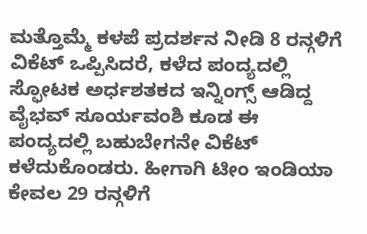ಮತ್ತೊಮ್ಮೆ ಕಳಪೆ ಪ್ರದರ್ಶನ ನೀಡಿ 8 ರನ್ಗಳಿಗೆ ವಿಕೆಟ್ ಒಪ್ಪಿಸಿದರೆ, ಕಳೆದ ಪಂದ್ಯದಲ್ಲಿ ಸ್ಫೋಟಕ ಅರ್ಧಶತಕದ ಇನ್ನಿಂಗ್ಸ್ ಆಡಿದ್ದ ವೈಭವ್ ಸೂರ್ಯವಂಶಿ ಕೂಡ ಈ ಪಂದ್ಯದಲ್ಲಿ ಬಹುಬೇಗನೇ ವಿಕೆಟ್ ಕಳೆದುಕೊಂಡರು. ಹೀಗಾಗಿ ಟೀಂ ಇಂಡಿಯಾ ಕೇವಲ 29 ರನ್ಗಳಿಗೆ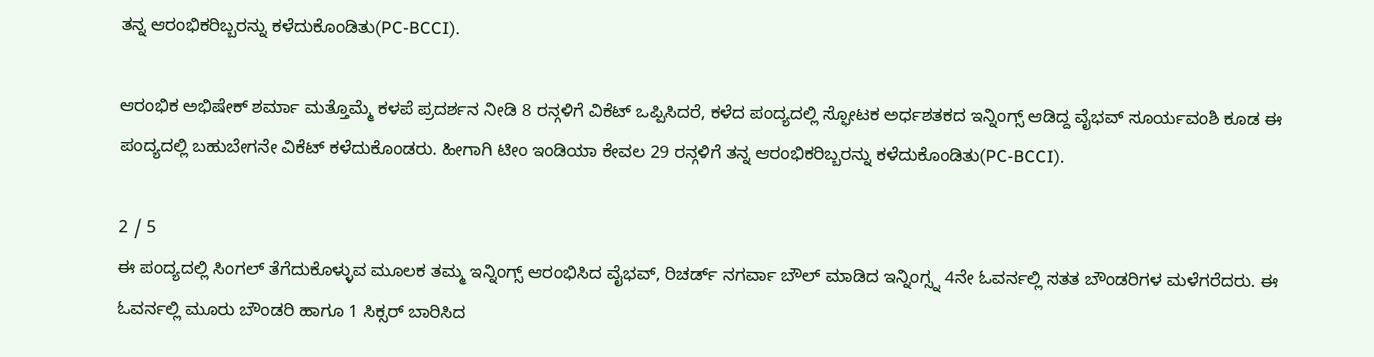ತನ್ನ ಆರಂಭಿಕರಿಬ್ಬರನ್ನು ಕಳೆದುಕೊಂಡಿತು(PC-BCCI).

ಆರಂಭಿಕ ಅಭಿಷೇಕ್ ಶರ್ಮಾ ಮತ್ತೊಮ್ಮೆ ಕಳಪೆ ಪ್ರದರ್ಶನ ನೀಡಿ 8 ರನ್ಗಳಿಗೆ ವಿಕೆಟ್ ಒಪ್ಪಿಸಿದರೆ, ಕಳೆದ ಪಂದ್ಯದಲ್ಲಿ ಸ್ಫೋಟಕ ಅರ್ಧಶತಕದ ಇನ್ನಿಂಗ್ಸ್ ಆಡಿದ್ದ ವೈಭವ್ ಸೂರ್ಯವಂಶಿ ಕೂಡ ಈ ಪಂದ್ಯದಲ್ಲಿ ಬಹುಬೇಗನೇ ವಿಕೆಟ್ ಕಳೆದುಕೊಂಡರು. ಹೀಗಾಗಿ ಟೀಂ ಇಂಡಿಯಾ ಕೇವಲ 29 ರನ್ಗಳಿಗೆ ತನ್ನ ಆರಂಭಿಕರಿಬ್ಬರನ್ನು ಕಳೆದುಕೊಂಡಿತು(PC-BCCI).

2 / 5
ಈ ಪಂದ್ಯದಲ್ಲಿ ಸಿಂಗಲ್ ತೆಗೆದುಕೊಳ್ಳುವ ಮೂಲಕ ತಮ್ಮ ಇನ್ನಿಂಗ್ಸ್ ಆರಂಭಿಸಿದ ವೈಭವ್, ರಿಚರ್ಡ್ ನಗರ್ವಾ ಬೌಲ್ ಮಾಡಿದ ಇನ್ನಿಂಗ್ಸ್ನ 4ನೇ ಓವರ್ನಲ್ಲಿ ಸತತ ಬೌಂಡರಿಗಳ ಮಳೆಗರೆದರು. ಈ ಓವರ್ನಲ್ಲಿ ಮೂರು ಬೌಂಡರಿ ಹಾಗೂ 1 ಸಿಕ್ಸರ್ ಬಾರಿಸಿದ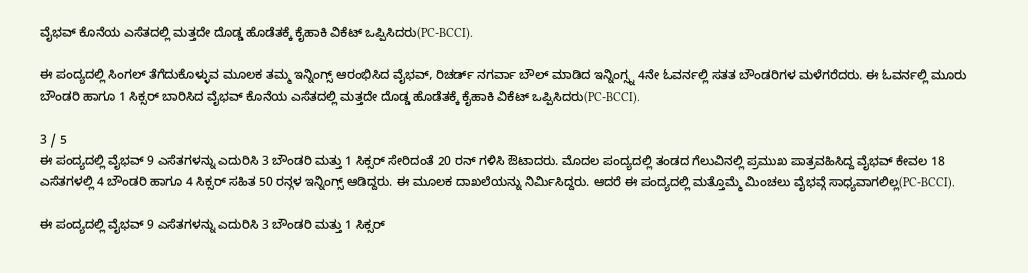ವೈಭವ್ ಕೊನೆಯ ಎಸೆತದಲ್ಲಿ ಮತ್ತದೇ ದೊಡ್ಡ ಹೊಡೆತಕ್ಕೆ ಕೈಹಾಕಿ ವಿಕೆಟ್ ಒಪ್ಪಿಸಿದರು(PC-BCCI).

ಈ ಪಂದ್ಯದಲ್ಲಿ ಸಿಂಗಲ್ ತೆಗೆದುಕೊಳ್ಳುವ ಮೂಲಕ ತಮ್ಮ ಇನ್ನಿಂಗ್ಸ್ ಆರಂಭಿಸಿದ ವೈಭವ್, ರಿಚರ್ಡ್ ನಗರ್ವಾ ಬೌಲ್ ಮಾಡಿದ ಇನ್ನಿಂಗ್ಸ್ನ 4ನೇ ಓವರ್ನಲ್ಲಿ ಸತತ ಬೌಂಡರಿಗಳ ಮಳೆಗರೆದರು. ಈ ಓವರ್ನಲ್ಲಿ ಮೂರು ಬೌಂಡರಿ ಹಾಗೂ 1 ಸಿಕ್ಸರ್ ಬಾರಿಸಿದ ವೈಭವ್ ಕೊನೆಯ ಎಸೆತದಲ್ಲಿ ಮತ್ತದೇ ದೊಡ್ಡ ಹೊಡೆತಕ್ಕೆ ಕೈಹಾಕಿ ವಿಕೆಟ್ ಒಪ್ಪಿಸಿದರು(PC-BCCI).

3 / 5
ಈ ಪಂದ್ಯದಲ್ಲಿ ವೈಭವ್ 9 ಎಸೆತಗಳನ್ನು ಎದುರಿಸಿ 3 ಬೌಂಡರಿ ಮತ್ತು 1 ಸಿಕ್ಸರ್ ಸೇರಿದಂತೆ 20 ರನ್ ಗಳಿಸಿ ಔಟಾದರು. ಮೊದಲ ಪಂದ್ಯದಲ್ಲಿ ತಂಡದ ಗೆಲುವಿನಲ್ಲಿ ಪ್ರಮುಖ ಪಾತ್ರವಹಿಸಿದ್ದ ವೈಭವ್ ಕೇವಲ 18 ಎಸೆತಗಳಲ್ಲಿ 4 ಬೌಂಡರಿ ಹಾಗೂ 4 ಸಿಕ್ಸರ್ ಸಹಿತ 50 ರನ್ಗಳ ಇನ್ನಿಂಗ್ಸ್ ಆಡಿದ್ದರು. ಈ ಮೂಲಕ ದಾಖಲೆಯನ್ನು ನಿರ್ಮಿಸಿದ್ದರು. ಆದರೆ ಈ ಪಂದ್ಯದಲ್ಲಿ ಮತ್ತೊಮ್ಮೆ ಮಿಂಚಲು ವೈಭವ್ಗೆ ಸಾಧ್ಯವಾಗಲಿಲ್ಲ(PC-BCCI).

ಈ ಪಂದ್ಯದಲ್ಲಿ ವೈಭವ್ 9 ಎಸೆತಗಳನ್ನು ಎದುರಿಸಿ 3 ಬೌಂಡರಿ ಮತ್ತು 1 ಸಿಕ್ಸರ್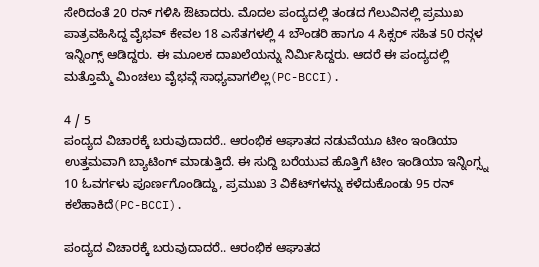ಸೇರಿದಂತೆ 20 ರನ್ ಗಳಿಸಿ ಔಟಾದರು. ಮೊದಲ ಪಂದ್ಯದಲ್ಲಿ ತಂಡದ ಗೆಲುವಿನಲ್ಲಿ ಪ್ರಮುಖ ಪಾತ್ರವಹಿಸಿದ್ದ ವೈಭವ್ ಕೇವಲ 18 ಎಸೆತಗಳಲ್ಲಿ 4 ಬೌಂಡರಿ ಹಾಗೂ 4 ಸಿಕ್ಸರ್ ಸಹಿತ 50 ರನ್ಗಳ ಇನ್ನಿಂಗ್ಸ್ ಆಡಿದ್ದರು. ಈ ಮೂಲಕ ದಾಖಲೆಯನ್ನು ನಿರ್ಮಿಸಿದ್ದರು. ಆದರೆ ಈ ಪಂದ್ಯದಲ್ಲಿ ಮತ್ತೊಮ್ಮೆ ಮಿಂಚಲು ವೈಭವ್ಗೆ ಸಾಧ್ಯವಾಗಲಿಲ್ಲ(PC-BCCI).

4 / 5
ಪಂದ್ಯದ ವಿಚಾರಕ್ಕೆ ಬರುವುದಾದರೆ.. ಆರಂಭಿಕ ಆಘಾತದ ನಡುವೆಯೂ ಟೀಂ ಇಂಡಿಯಾ ಉತ್ತಮವಾಗಿ ಬ್ಯಾಟಿಂಗ್‌ ಮಾಡುತ್ತಿದೆ. ಈ ಸುದ್ದಿ ಬರೆಯುವ ಹೊತ್ತಿಗೆ ಟೀಂ ಇಂಡಿಯಾ ಇನ್ನಿಂಗ್ಸ್ನ 10 ಓವರ್ಗಳು ಪೂರ್ಣಗೊಂಡಿದ್ದು, ಪ್ರಮುಖ 3 ವಿಕೆಟ್‌ಗಳನ್ನು ಕಳೆದುಕೊಂಡು 95 ರನ್ ಕಲೆಹಾಕಿದೆ(PC-BCCI).

ಪಂದ್ಯದ ವಿಚಾರಕ್ಕೆ ಬರುವುದಾದರೆ.. ಆರಂಭಿಕ ಆಘಾತದ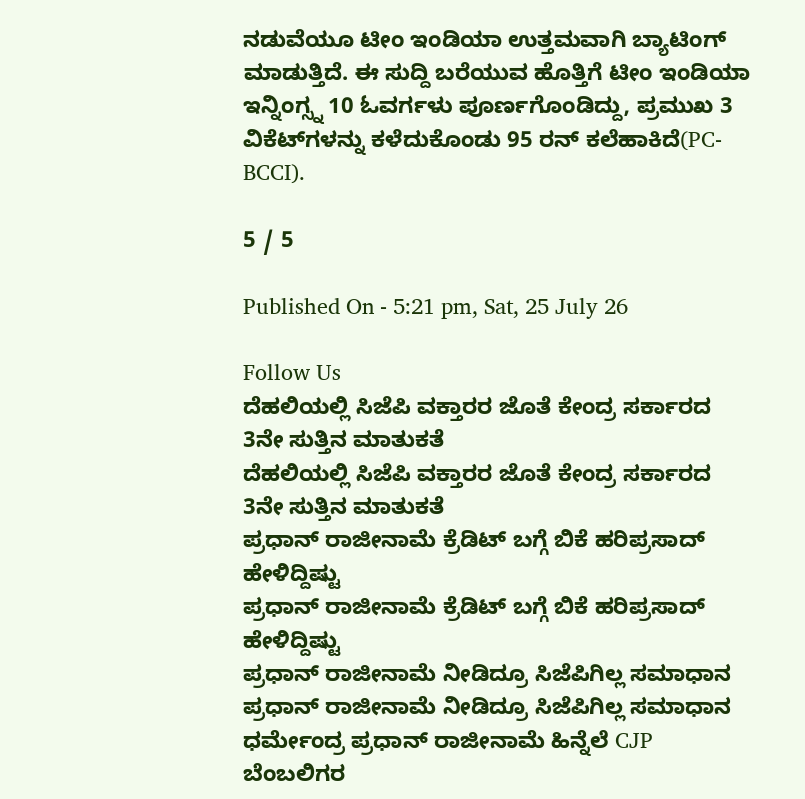ನಡುವೆಯೂ ಟೀಂ ಇಂಡಿಯಾ ಉತ್ತಮವಾಗಿ ಬ್ಯಾಟಿಂಗ್‌ ಮಾಡುತ್ತಿದೆ. ಈ ಸುದ್ದಿ ಬರೆಯುವ ಹೊತ್ತಿಗೆ ಟೀಂ ಇಂಡಿಯಾ ಇನ್ನಿಂಗ್ಸ್ನ 10 ಓವರ್ಗಳು ಪೂರ್ಣಗೊಂಡಿದ್ದು, ಪ್ರಮುಖ 3 ವಿಕೆಟ್‌ಗಳನ್ನು ಕಳೆದುಕೊಂಡು 95 ರನ್ ಕಲೆಹಾಕಿದೆ(PC-BCCI).

5 / 5

Published On - 5:21 pm, Sat, 25 July 26

Follow Us
ದೆಹಲಿಯಲ್ಲಿ ಸಿಜೆಪಿ ವಕ್ತಾರರ ಜೊತೆ ಕೇಂದ್ರ ಸರ್ಕಾರದ 3ನೇ ಸುತ್ತಿನ ಮಾತುಕತೆ
ದೆಹಲಿಯಲ್ಲಿ ಸಿಜೆಪಿ ವಕ್ತಾರರ ಜೊತೆ ಕೇಂದ್ರ ಸರ್ಕಾರದ 3ನೇ ಸುತ್ತಿನ ಮಾತುಕತೆ
ಪ್ರಧಾನ್ ರಾಜೀನಾಮೆ ಕ್ರೆಡಿಟ್ ಬಗ್ಗೆ ಬಿಕೆ ಹರಿಪ್ರಸಾದ್ ಹೇಳಿದ್ದಿಷ್ಟು
ಪ್ರಧಾನ್ ರಾಜೀನಾಮೆ ಕ್ರೆಡಿಟ್ ಬಗ್ಗೆ ಬಿಕೆ ಹರಿಪ್ರಸಾದ್ ಹೇಳಿದ್ದಿಷ್ಟು
ಪ್ರಧಾನ್ ರಾಜೀನಾಮೆ ನೀಡಿದ್ರೂ ಸಿಜೆಪಿಗಿಲ್ಲ ಸಮಾಧಾನ
ಪ್ರಧಾನ್ ರಾಜೀನಾಮೆ ನೀಡಿದ್ರೂ ಸಿಜೆಪಿಗಿಲ್ಲ ಸಮಾಧಾನ
ಧರ್ಮೇಂದ್ರ ಪ್ರಧಾನ್ ರಾಜೀನಾಮೆ ಹಿನ್ನೆಲೆ CJP ಬೆಂಬಲಿಗರ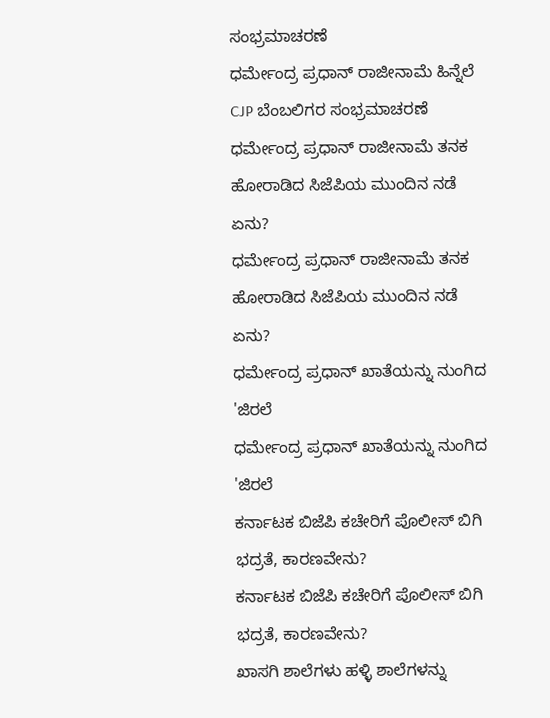ಸಂಭ್ರಮಾಚರಣೆ
ಧರ್ಮೇಂದ್ರ ಪ್ರಧಾನ್ ರಾಜೀನಾಮೆ ಹಿನ್ನೆಲೆ CJP ಬೆಂಬಲಿಗರ ಸಂಭ್ರಮಾಚರಣೆ
ಧರ್ಮೇಂದ್ರ ಪ್ರಧಾನ್ ರಾಜೀನಾಮೆ ತನಕ ಹೋರಾಡಿದ ಸಿಜೆಪಿಯ ಮುಂದಿನ ನಡೆ ಏನು?
ಧರ್ಮೇಂದ್ರ ಪ್ರಧಾನ್ ರಾಜೀನಾಮೆ ತನಕ ಹೋರಾಡಿದ ಸಿಜೆಪಿಯ ಮುಂದಿನ ನಡೆ ಏನು?
ಧರ್ಮೇಂದ್ರ ಪ್ರಧಾನ್ ಖಾತೆಯನ್ನು ನುಂಗಿದ 'ಜಿರಲೆ
ಧರ್ಮೇಂದ್ರ ಪ್ರಧಾನ್ ಖಾತೆಯನ್ನು ನುಂಗಿದ 'ಜಿರಲೆ
ಕರ್ನಾಟಕ ಬಿಜೆಪಿ ಕಚೇರಿಗೆ ಪೊಲೀಸ್ ಬಿಗಿ ಭದ್ರತೆ, ಕಾರಣವೇನು?
ಕರ್ನಾಟಕ ಬಿಜೆಪಿ ಕಚೇರಿಗೆ ಪೊಲೀಸ್ ಬಿಗಿ ಭದ್ರತೆ, ಕಾರಣವೇನು?
ಖಾಸಗಿ ಶಾಲೆಗಳು ಹಳ್ಳಿ ಶಾಲೆಗಳನ್ನು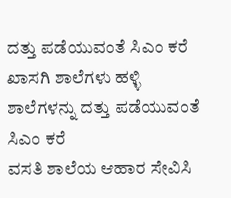ದತ್ತು ಪಡೆಯುವಂತೆ ಸಿಎಂ ಕರೆ
ಖಾಸಗಿ ಶಾಲೆಗಳು ಹಳ್ಳಿ ಶಾಲೆಗಳನ್ನು ದತ್ತು ಪಡೆಯುವಂತೆ ಸಿಎಂ ಕರೆ
ವಸತಿ ಶಾಲೆಯ ಆಹಾರ ಸೇವಿಸಿ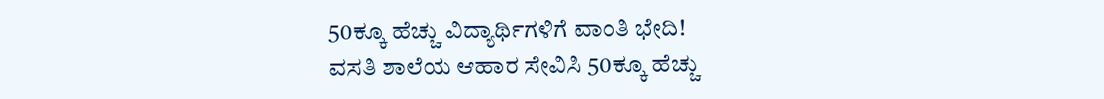50ಕ್ಕೂ ಹೆಚ್ಚು ವಿದ್ಯಾರ್ಥಿಗಳಿಗೆ ವಾಂತಿ ಭೇದಿ!
ವಸತಿ ಶಾಲೆಯ ಆಹಾರ ಸೇವಿಸಿ 50ಕ್ಕೂ ಹೆಚ್ಚು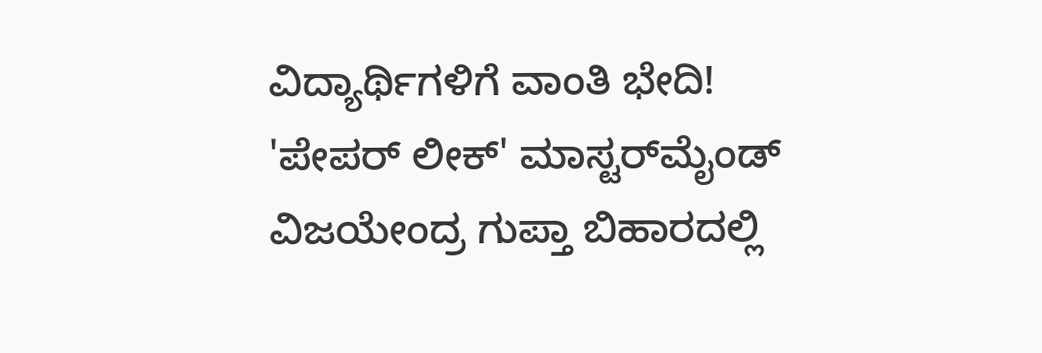ವಿದ್ಯಾರ್ಥಿಗಳಿಗೆ ವಾಂತಿ ಭೇದಿ!
'ಪೇಪರ್ ಲೀಕ್' ಮಾಸ್ಟರ್‌ಮೈಂಡ್ ವಿಜಯೇಂದ್ರ ಗುಪ್ತಾ ಬಿಹಾರದಲ್ಲಿ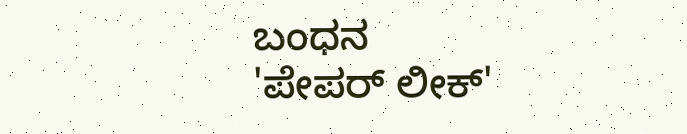ಬಂಧನ
'ಪೇಪರ್ ಲೀಕ್'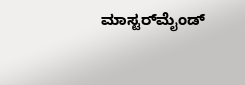ಮಾಸ್ಟರ್‌ಮೈಂಡ್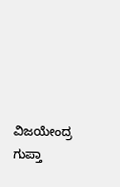ವಿಜಯೇಂದ್ರ ಗುಪ್ತಾ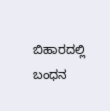ಬಿಹಾರದಲ್ಲಿ ಬಂಧನ